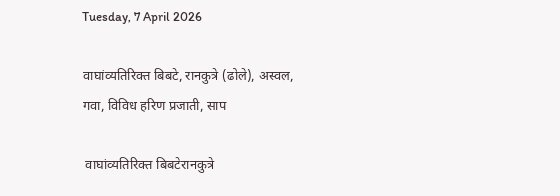Tuesday, 7 April 2026

वाघांव्यतिरिक्त बिबटे, रानकुत्रे (ढोले), अस्वल, गवा, विविध हरिण प्रजाती, साप

 वाघांव्यतिरिक्त बिबटेरानकुत्रे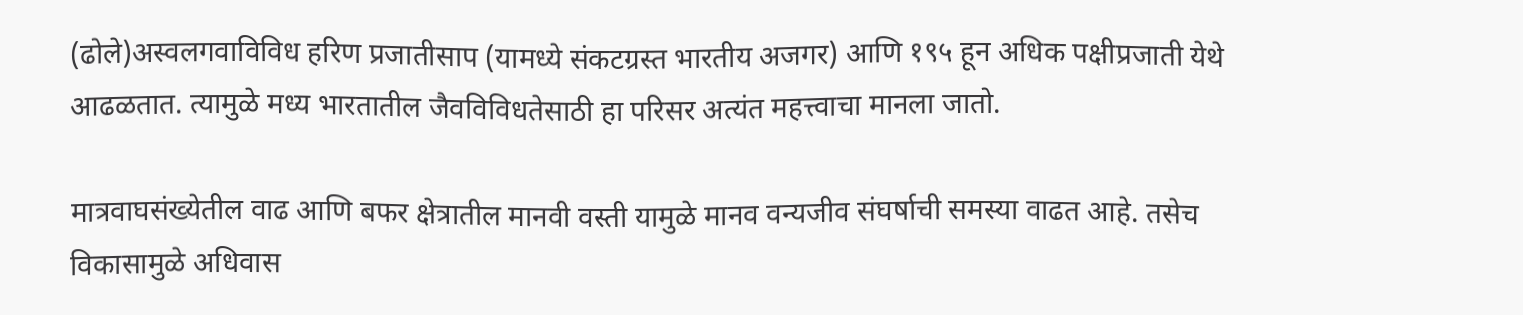(ढोले)अस्वलगवाविविध हरिण प्रजातीसाप (यामध्ये संकटग्रस्त भारतीय अजगर) आणि १९५ हून अधिक पक्षीप्रजाती येथे आढळतात. त्यामुळे मध्य भारतातील जैवविविधतेसाठी हा परिसर अत्यंत महत्त्वाचा मानला जातो.

मात्रवाघसंख्येतील वाढ आणि बफर क्षेत्रातील मानवी वस्ती यामुळे मानव वन्यजीव संघर्षाची समस्या वाढत आहे. तसेच विकासामुळे अधिवास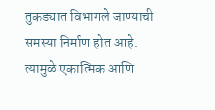तुकड्यात विभागले जाण्याची समस्या निर्माण होत आहे. त्यामुळे एकात्मिक आणि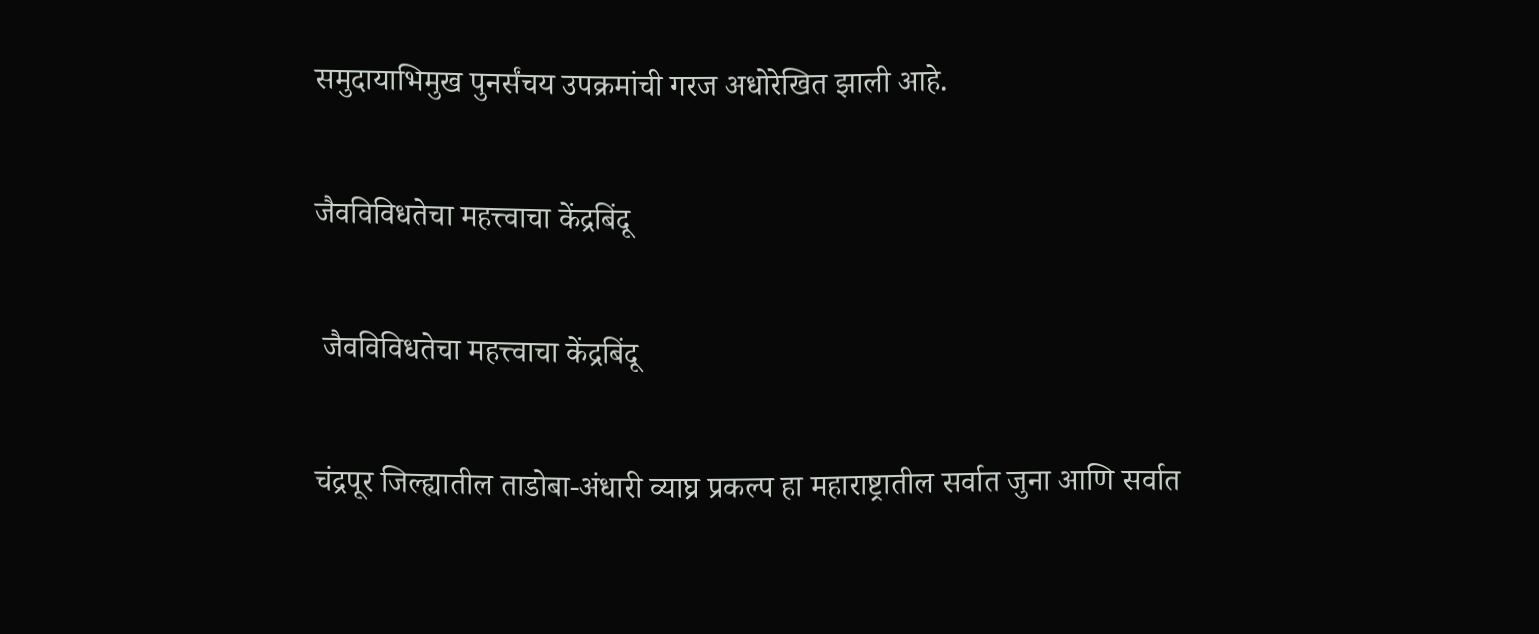समुदायाभिमुख पुनर्संचय उपक्रमांची गरज अधोरेखित झाली आहे.

जैवविविधतेचा महत्त्वाचा केंद्रबिंदू

 जैवविविधतेचा महत्त्वाचा केंद्रबिंदू

चंद्रपूर जिल्ह्यातील ताडोबा-अंधारी व्याघ्र प्रकल्प हा महाराष्ट्रातील सर्वात जुना आणि सर्वात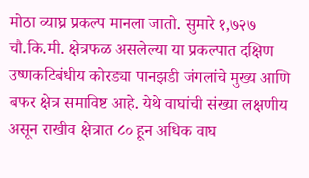मोठा व्याघ्र प्रकल्प मानला जातो. सुमारे १,७२७ चौ.कि.मी. क्षेत्रफळ असलेल्या या प्रकल्पात दक्षिण उष्णकटिबंधीय कोरड्या पानझडी जंगलांचे मुख्य आणि बफर क्षेत्र समाविष्ट आहे. येथे वाघांची संख्या लक्षणीय असून राखीव क्षेत्रात ८० हून अधिक वाघ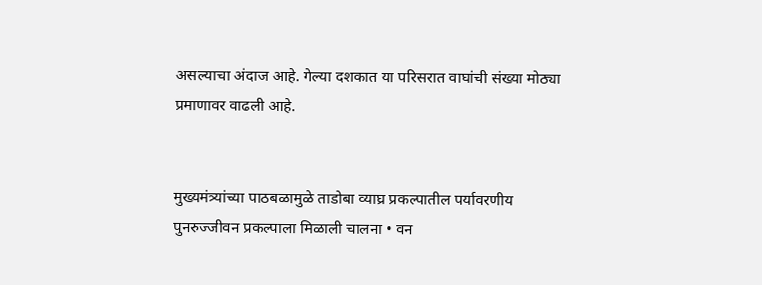असल्याचा अंदाज आहे. गेल्या दशकात या परिसरात वाघांची संख्या मोठ्या प्रमाणावर वाढली आहे.


मुख्यमंत्र्यांच्या पाठबळामुळे ताडोबा व्याघ्र प्रकल्पातील पर्यावरणीय पुनरुज्जीवन प्रकल्पाला मिळाली चालना • वन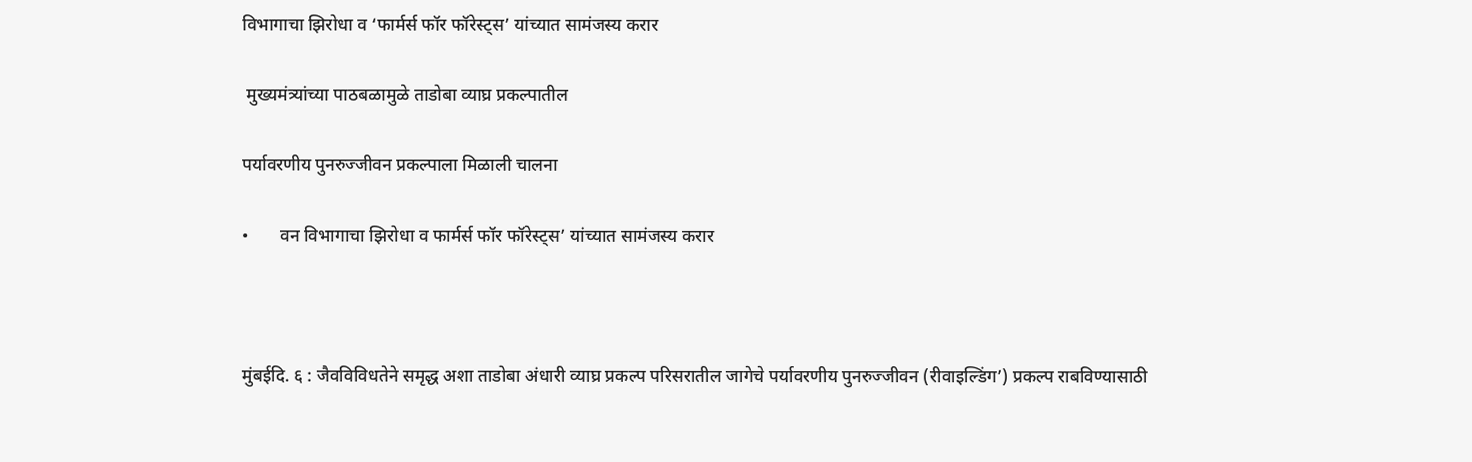विभागाचा झिरोधा व ‘फार्मर्स फॉर फॉरेस्ट्स’ यांच्यात सामंजस्य करार

 मुख्यमंत्र्यांच्या पाठबळामुळे ताडोबा व्याघ्र प्रकल्पातील

पर्यावरणीय पुनरुज्जीवन प्रकल्पाला मिळाली चालना

•       वन विभागाचा झिरोधा व फार्मर्स फॉर फॉरेस्ट्स’ यांच्यात सामंजस्य करार



मुंबईदि. ६ : जैवविविधतेने समृद्ध अशा ताडोबा अंधारी व्याघ्र प्रकल्प परिसरातील जागेचे पर्यावरणीय पुनरुज्जीवन (रीवाइल्डिंग’) प्रकल्प राबविण्यासाठी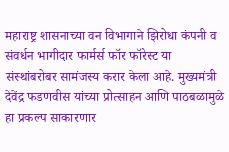महाराष्ट्र शासनाच्या वन विभागाने झिरोधा कंपनी व संवर्धन भागीदार फार्मर्स फॉर फॉरेस्ट या संस्थांबरोबर सामंजस्य करार केला आहे. मुख्यमंत्री देवेंद्र फडणवीस यांच्या प्रोत्साहन आणि पाठबळामुळे हा प्रकल्प साकारणार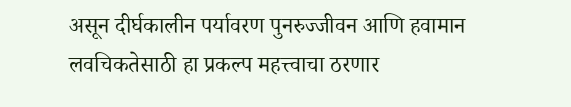असून दीर्घकालीन पर्यावरण पुनरुज्जीवन आणि हवामान लवचिकतेसाठी हा प्रकल्प महत्त्वाचा ठरणार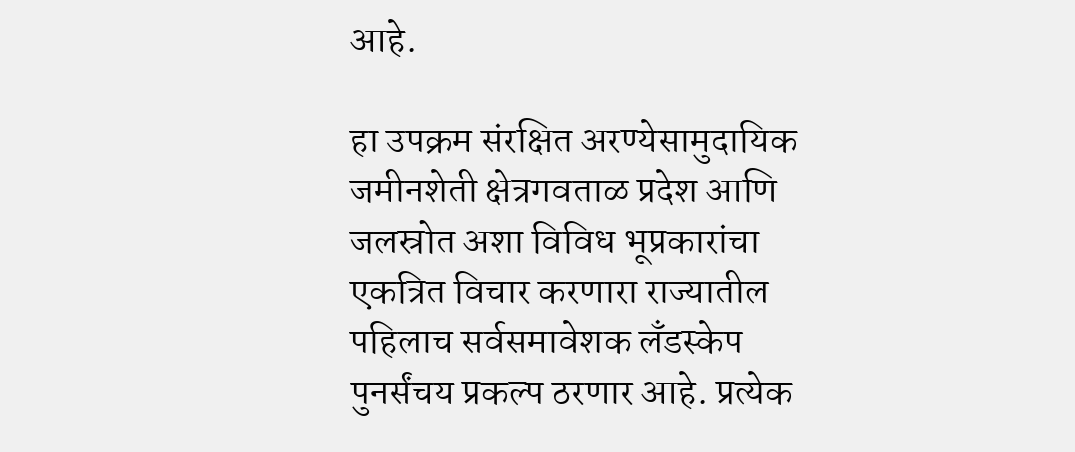आहे.

हा उपक्रम संरक्षित अरण्येसामुदायिक जमीनशेती क्षेत्रगवताळ प्रदेश आणि जलस्रोत अशा विविध भूप्रकारांचा एकत्रित विचार करणारा राज्यातील पहिलाच सर्वसमावेशक लँडस्केप पुनर्संचय प्रकल्प ठरणार आहे. प्रत्येक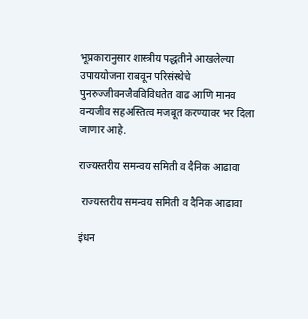भूप्रकारानुसार शास्त्रीय पद्धतीने आखलेल्या उपाययोजना राबवून परिसंस्थेचे पुनरुज्जीवनजैवविविधतेत वाढ आणि मानव वन्यजीव सहअस्तित्व मजबूत करण्यावर भर दिला जाणार आहे.

राज्यस्तरीय समन्वय समिती व दैनिक आढावा

 राज्यस्तरीय समन्वय समिती व दैनिक आढावा

इंधन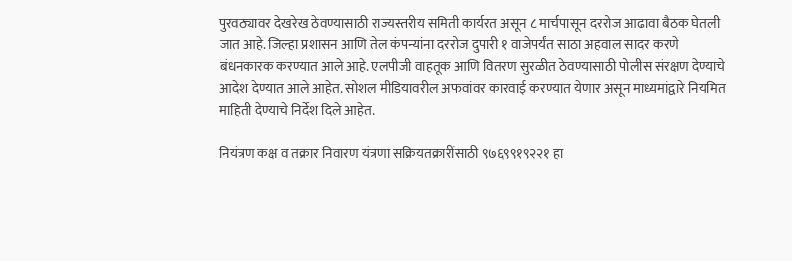पुरवठ्यावर देखरेख ठेवण्यासाठी राज्यस्तरीय समिती कार्यरत असून ८ मार्चपासून दररोज आढावा बैठक घेतली जात आहे. जिल्हा प्रशासन आणि तेल कंपन्यांना दररोज दुपारी १ वाजेपर्यंत साठा अहवाल सादर करणे बंधनकारक करण्यात आले आहे. एलपीजी वाहतूक आणि वितरण सुरळीत ठेवण्यासाठी पोलीस संरक्षण देण्याचे आदेश देण्यात आले आहेत. सोशल मीडियावरील अफवांवर कारवाई करण्यात येणार असून माध्यमांद्वारे नियमित माहिती देण्याचे निर्देश दिले आहेत.

नियंत्रण कक्ष व तक्रार निवारण यंत्रणा सक्रियतक्रारींसाठी ९७६९९१९२२१ हा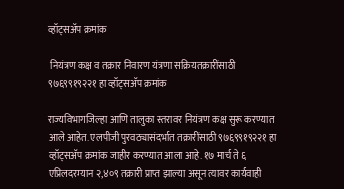व्हॉट्सअ‍ॅप क्रमांक

 नियंत्रण कक्ष व तक्रार निवारण यंत्रणा सक्रियतक्रारींसाठी ९७६९९१९२२१ हा व्हॉट्सअ‍ॅप क्रमांक

राज्यविभागजिल्हा आणि तालुका स्तरावर नियंत्रण कक्ष सुरू करण्यात आले आहेत. एलपीजी पुरवठ्यासंदर्भात तक्रारींसाठी ९७६९९१९२२१ हा व्हॉट्सअ‍ॅप क्रमांक जाहीर करण्यात आला आहे. १७ मार्च ते ६ एप्रिलदरम्यान २,४०९ तक्रारी प्राप्त झाल्या असून त्यावर कार्यवाही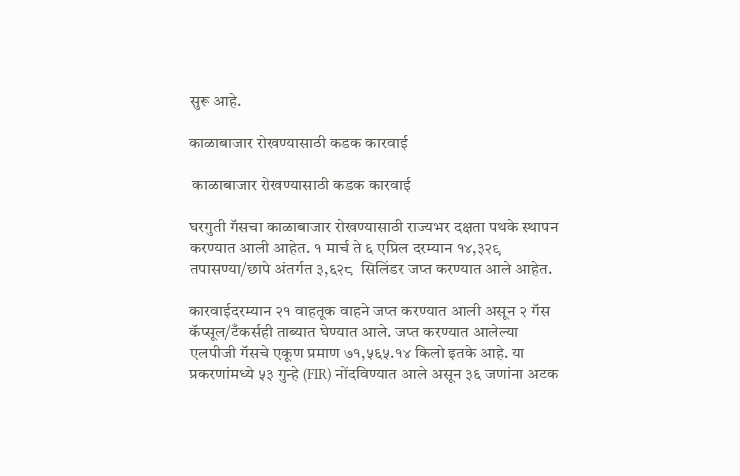सुरू आहे.

काळाबाजार रोखण्यासाठी कडक कारवाई

 काळाबाजार रोखण्यासाठी कडक कारवाई

घरगुती गॅसचा काळाबाजार रोखण्यासाठी राज्यभर दक्षता पथके स्थापन करण्यात आली आहेत. १ मार्च ते ६ एप्रिल दरम्यान १४,३२९ तपासण्या/छापे अंतर्गत ३,६२८  सिलिंडर जप्त करण्यात आले आहेत.

कारवाईदरम्यान २१ वाहतूक वाहने जप्त करण्यात आली असून २ गॅस कॅप्सूल/टँकर्सही ताब्यात घेण्यात आले. जप्त करण्यात आलेल्या एलपीजी गॅसचे एकूण प्रमाण ७१,५६५.१४ किलो इतके आहे. या प्रकरणांमध्ये ५३ गुन्हे (FIR) नोंदविण्यात आले असून ३६ जणांना अटक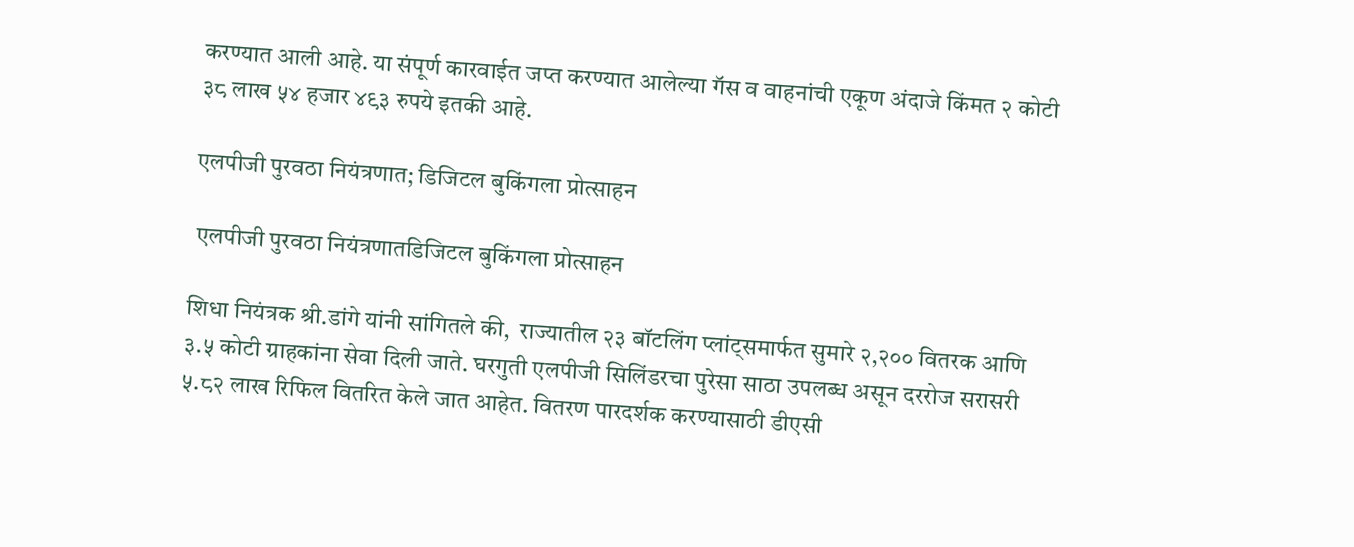करण्यात आली आहे. या संपूर्ण कारवाईत जप्त करण्यात आलेल्या गॅस व वाहनांची एकूण अंदाजे किंमत २ कोटी ३८ लाख ५४ हजार ४९३ रुपये इतकी आहे.

एलपीजी पुरवठा नियंत्रणात; डिजिटल बुकिंगला प्रोत्साहन

 एलपीजी पुरवठा नियंत्रणातडिजिटल बुकिंगला प्रोत्साहन

शिधा नियंत्रक श्री.डांगे यांनी सांगितले की,  राज्यातील २३ बॉटलिंग प्लांट्समार्फत सुमारे २,२०० वितरक आणि ३.५ कोटी ग्राहकांना सेवा दिली जाते. घरगुती एलपीजी सिलिंडरचा पुरेसा साठा उपलब्ध असून दररोज सरासरी ५.८२ लाख रिफिल वितरित केले जात आहेत. वितरण पारदर्शक करण्यासाठी डीएसी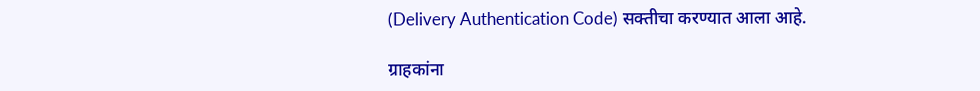(Delivery Authentication Code) सक्तीचा करण्यात आला आहे.

ग्राहकांना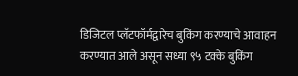डिजिटल प्लॅटफॉर्मद्वारेच बुकिंग करण्याचे आवाहन करण्यात आले असून सध्या ९५ टक्के बुकिंग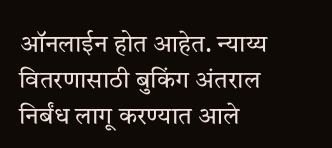ऑनलाईन होत आहेत. न्याय्य वितरणासाठी बुकिंग अंतराल निर्बंध लागू करण्यात आले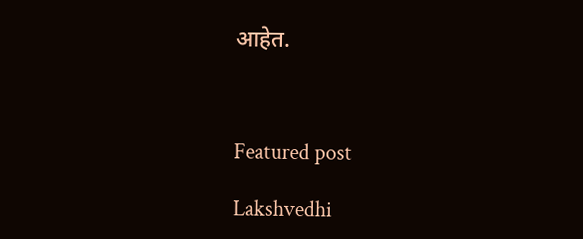आहेत.



Featured post

Lakshvedhi